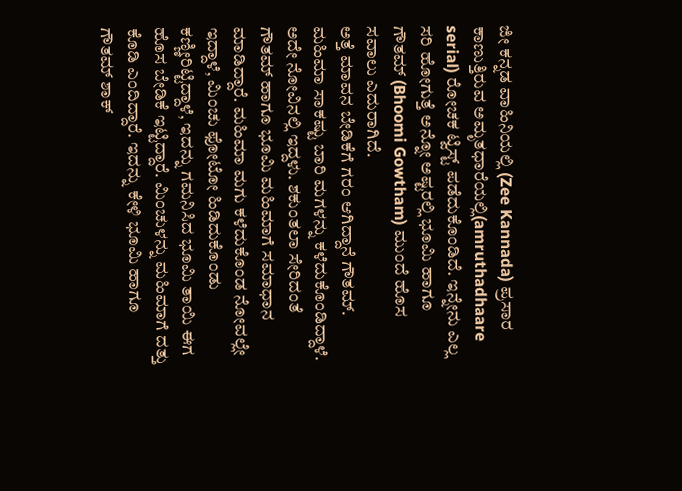ಜೀ ಕನ್ನಡ ವಾಹಿನಿಯಲ್ಲಿ (Zee Kannada) ಪ್ರಸಾರ ಕಾಣುತ್ತಿರುವ ಅಮೃತಧಾರೆಯಲ್ಲಿ(amruthadhaare serial) ರೋಚಕ ಟ್ವಿಸ್ಟ್ ಪಡೆದುಕೊಂಡಿದೆ. ಇನ್ನೇನು ಎಲ್ಲ ಸರಿ ಹೋಗುತ್ತೆ ಅನ್ನೋ ಅಷ್ಟರಲ್ಲಿ ಭೂಮಿ ಹಾಗೂ ಗೌತಮ್ (Bhoomi Gowtham) ಮುಂದೆ ಹೊಸ ಸವಾಲು ಎದುರಾಗಿದೆ.
ಅತ್ತೆ ಮಾವನ ಬೇಡಿಕೆಗೆ ಗರಂ ಆಗಿದ್ದಾನೆ ಗೌತಮ್.
ಮಹಿಮಾ ಸಾಕಷ್ಟು ಬಾರಿ ಮಗಳನ್ನು ಕಳೆದುಕೊಂಡಿದ್ದಾಳೆ. ಅದೇ ನೋವಿನಲ್ಲಿ ಇದ್ದಳು. ಶಕುಂತಲಾ ಸೇರಿದಂತೆ ಗೌತಮ್ ಹಾಗೂ ಭೂಮಿ ಮಹಿಮಾಗೆ ಸಮಾಧಾನ ಮಾಡಿದ್ದಾರೆ. ಮಹಿಮಾ ಮಗು ಕಳೆದುಕೊಂಡ ನೋವಲ್ಲೇ ಇದ್ದಾಳೆ, ಮಿಂಚು ಫೋಟೋ ಹಿಡಿದುಕೊಂಡು ಕಣ್ಣೀರಿಟ್ಟಿದ್ದಾಳೆ, ಇದನ್ನು ಗಮನಿಸಿದ ಭೂಮಿ ತಾಯಿ ಈಗ ಹೊಸ ಬೇಡಿಕೆ ಇಟ್ಟಿದ್ದಾರೆ. ಮಿಂಚುಳನ್ನು ಮಹಿಮಾಗೆ ದತ್ತು ಕೊಡಿ ಎಂದಿದ್ದಾರೆ. ಇದನ್ನು ಕೇಳಿ ಭೂಮಿ ಹಾಗೂ ಗೌತಮ್ ಶಾಕ್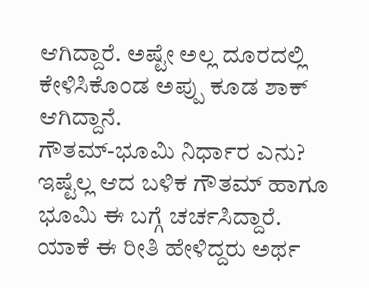ಆಗಿದ್ದಾರೆ. ಅಷ್ಟೇ ಅಲ್ಲ ದೂರದಲ್ಲಿ ಕೇಳಿಸಿಕೊಂಡ ಅಪ್ಪು ಕೂಡ ಶಾಕ್ ಆಗಿದ್ದಾನೆ.
ಗೌತಮ್-ಭೂಮಿ ನಿರ್ಧಾರ ಎನು?
ಇಷ್ಟೆಲ್ಲ ಆದ ಬಳಿಕ ಗೌತಮ್ ಹಾಗೂ ಭೂಮಿ ಈ ಬಗ್ಗೆ ಚರ್ಚಸಿದ್ದಾರೆ. ಯಾಕೆ ಈ ರೀತಿ ಹೇಳಿದ್ದರು ಅರ್ಥ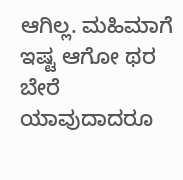ಆಗಿಲ್ಲ. ಮಹಿಮಾಗೆ ಇಷ್ಟ ಆಗೋ ಥರ ಬೇರೆ ಯಾವುದಾದರೂ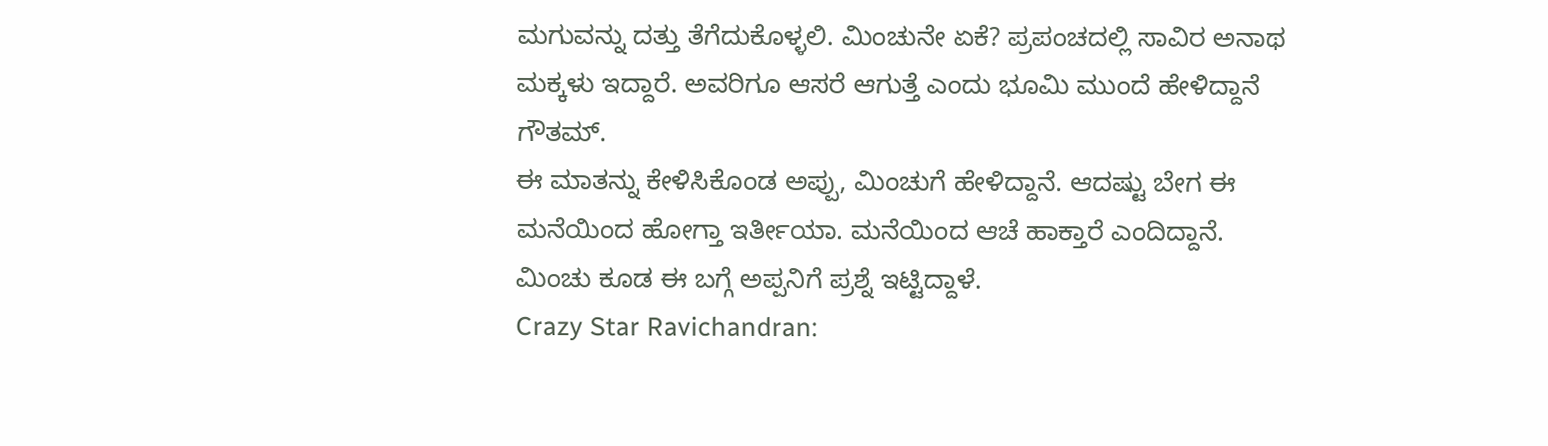ಮಗುವನ್ನು ದತ್ತು ತೆಗೆದುಕೊಳ್ಳಲಿ. ಮಿಂಚುನೇ ಏಕೆ? ಪ್ರಪಂಚದಲ್ಲಿ ಸಾವಿರ ಅನಾಥ ಮಕ್ಕಳು ಇದ್ದಾರೆ. ಅವರಿಗೂ ಆಸರೆ ಆಗುತ್ತೆ ಎಂದು ಭೂಮಿ ಮುಂದೆ ಹೇಳಿದ್ದಾನೆ ಗೌತಮ್.
ಈ ಮಾತನ್ನು ಕೇಳಿಸಿಕೊಂಡ ಅಪ್ಪು, ಮಿಂಚುಗೆ ಹೇಳಿದ್ದಾನೆ. ಆದಷ್ಟು ಬೇಗ ಈ ಮನೆಯಿಂದ ಹೋಗ್ತಾ ಇರ್ತೀಯಾ. ಮನೆಯಿಂದ ಆಚೆ ಹಾಕ್ತಾರೆ ಎಂದಿದ್ದಾನೆ. ಮಿಂಚು ಕೂಡ ಈ ಬಗ್ಗೆ ಅಪ್ಪನಿಗೆ ಪ್ರಶ್ನೆ ಇಟ್ಟಿದ್ದಾಳೆ.
Crazy Star Ravichandran: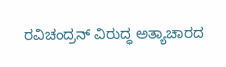ರವಿಚಂದ್ರನ್ ವಿರುದ್ಧ ಅತ್ಯಾಚಾರದ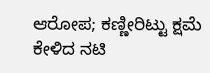ಆರೋಪ; ಕಣ್ಣೀರಿಟ್ಟು ಕ್ಷಮೆ ಕೇಳಿದ ನಟಿ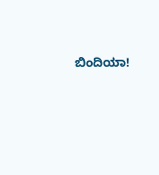ಬಿಂದಿಯಾ!